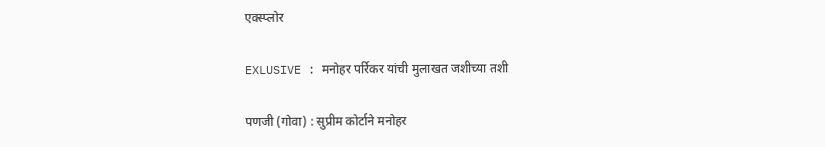एक्स्प्लोर

EXLUSIVE : मनोहर पर्रिकर यांची मुलाखत जशीच्या तशी

पणजी (गोवा) : सुप्रीम कोर्टाने मनोहर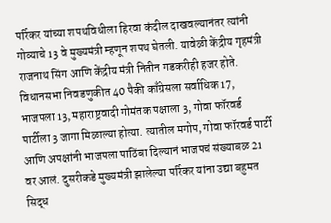पर्रिकर यांच्या शपथविधीला हिरवा कंदील दाखवल्यानंतर त्यांनी गोव्याचे 13 वे मुख्यमंत्री म्हणून शपथ घेतली. यावेळी केंद्रीय गृहमंत्री राजनाथ सिंग आणि केंद्रीय मंत्री नितीन गडकरीही हजर होते. विधानसभा निवडणुकीत 40 पैकी काँग्रेसला सर्वाधिक 17, भाजपला 13, महाराष्ट्रवादी गोमंतक पक्षाला 3, गोवा फॉरवर्ड पार्टीला 3 जागा मिळाल्या होत्या. त्यातील मगोप, गोवा फॉरवर्ड पार्टी आणि अपक्षांनी भाजपला पाठिंबा दिल्यानं भाजपचं संख्याबळ 21 वर आलं. दुसरीकडे मुख्यमंत्री झालेल्या पर्रिकर यांना उद्या बहुमत सिद्ध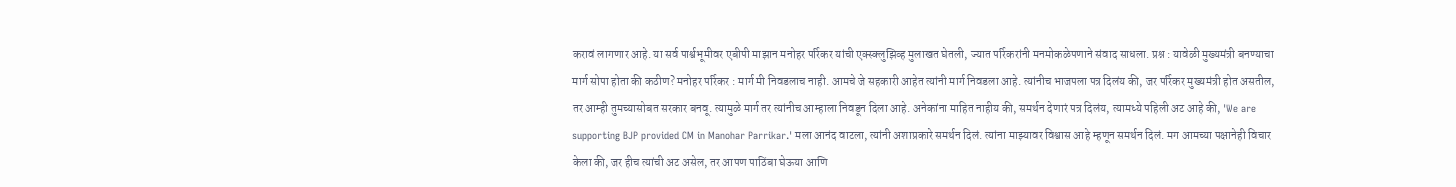करावं लागणार आहे. या सर्व पार्श्वभूमीवर एबीपी माझान मनोहर पर्रिकर यांची एक्स्क्लुझिव्ह मुलाखत घेतली, ज्यात पर्रिकरांनी मनमोकळेपणाने संवाद साधला. प्रश्न : यावेळी मुख्यमंत्री बनण्याचा मार्ग सोपा होता की कठीण? मनोहर पर्रिकर : मार्ग मी निवडलाच नाही. आमचे जे सहकारी आहेत त्यांनी मार्ग निवडला आहे. त्यांनीच भाजपला पत्र दिलंय की, जर पर्रिकर मुख्यमंत्री होत असतील, तर आम्ही तुमच्यासोबत सरकार बनवू. त्यामुळे मार्ग तर त्यांनीच आम्हाला निवडून दिला आहे. अनेकांना माहित नाहीय की, समर्थन देणारं पत्र दिलंय, त्यामध्ये पहिली अट आहे की, 'We are supporting BJP provided CM in Manohar Parrikar.' मला आनंद वाटला, त्यांनी अशाप्रकारे समर्थन दिलं. त्यांना माझ्यावर विश्वास आहे म्हणून समर्थन दिलं. मग आमच्या पक्षानेही विचार केला की, जर हीच त्यांची अट असेल, तर आपण पाठिंबा घेऊया आणि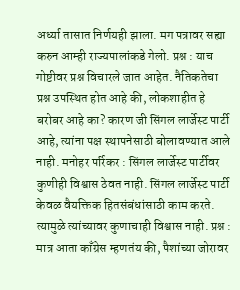अर्ध्या तासात निर्णयही झाला. मग पत्रावर सह्या करुन आम्ही राज्यपालांकडे गेलो. प्रश्न : याच गोष्टीवर प्रश्न विचारले जात आहेत. नैतिकतेचा प्रश्न उपस्थित होत आहे की, लोकशाहीत हे बरोबर आहे का? कारण जी सिंगल लार्जेस्ट पार्टी आहे, त्यांना पक्ष स्थापनेसाठी बोलावण्यात आले नाही. मनोहर पर्रिकर : सिंगल लार्जेस्ट पार्टीवर कुणीही विश्वास ठेवत नाही. सिंगल लार्जेस्ट पार्टी केवळ वैयक्तिक हितसंबंधांसाठी काम करते. त्यामुळे त्यांच्यावर कुणाचाही विश्वास नाही. प्रश्न : मात्र आता काँग्रेस म्हणतंय की, पैशांच्या जोरावर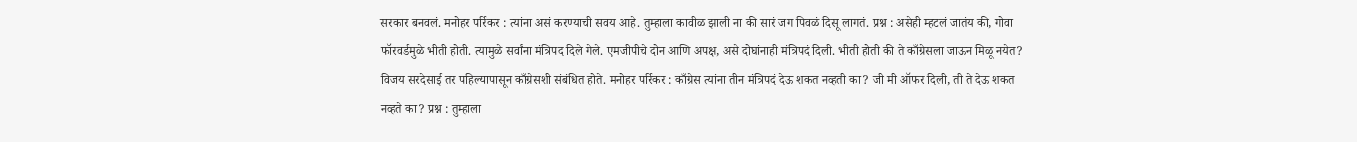सरकार बनवलं. मनोहर पर्रिकर : त्यांना असं करण्याची सवय आहे. तुम्हाला कावीळ झाली ना की सारं जग पिवळं दिसू लागतं. प्रश्न : असेही म्हटलं जातंय की, गोवा फॉरवर्डमुळे भीती होती. त्यामुळे सर्वांना मंत्रिपद दिले गेले. एमजीपीचे दोन आणि अपक्ष, असे दोघांनाही मंत्रिपदं दिली. भीती होती की ते काँग्रेसला जाऊन मिळू नयेत? विजय सरदेसाई तर पहिल्यापासून काँग्रेसशी संबंधित होते. मनोहर पर्रिकर : काँग्रेस त्यांना तीन मंत्रिपदं देऊ शकत नव्हती का? जी मी ऑफर दिली, ती ते देऊ शकत नव्हते का? प्रश्न : तुम्हाला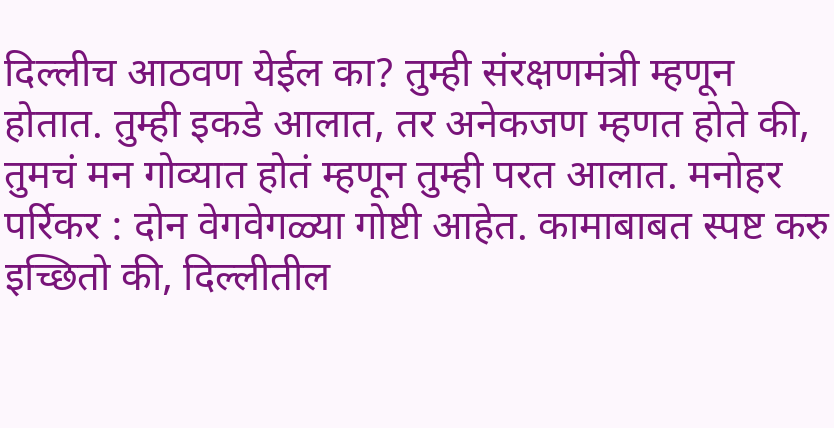दिल्लीच आठवण येईल का? तुम्ही संरक्षणमंत्री म्हणून होतात. तुम्ही इकडे आलात, तर अनेकजण म्हणत होते की, तुमचं मन गोव्यात होतं म्हणून तुम्ही परत आलात. मनोहर पर्रिकर : दोन वेगवेगळ्या गोष्टी आहेत. कामाबाबत स्पष्ट करु इच्छितो की, दिल्लीतील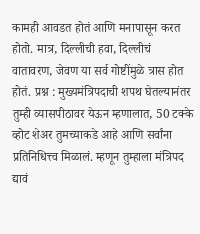कामही आवडत होतं आणि मनापासून करत होतो. मात्र, दिल्लीची हवा, दिल्लीचं वातावरण, जेवण या सर्व गोष्टींमुळे त्रास होत होतं. प्रश्न : मुख्यमंत्रिपदाची शपथ घेतल्यानंतर तुम्ही व्यासपीठावर येऊन म्हणालात, 50 टक्के व्होट शेअर तुमच्याकडे आहे आणि सर्वांना प्रतिनिधित्त्व मिळालं. म्हणून तुम्हाला मंत्रिपद द्यावं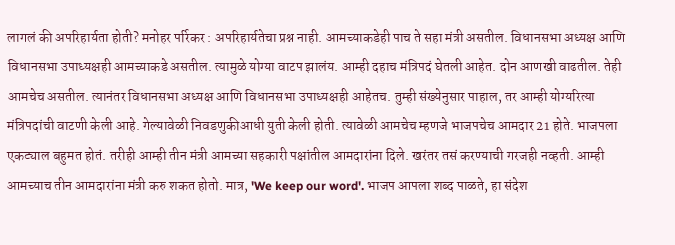लागलं की अपरिहार्यता होती? मनोहर पर्रिकर : अपरिहार्यतेचा प्रश्न नाही. आमच्याकडेही पाच ते सहा मंत्री असतील. विधानसभा अध्यक्ष आणि विधानसभा उपाध्यक्षही आमच्याकडे असतील. त्यामुळे योग्या वाटप झालंय. आम्ही दहाच मंत्रिपदं घेतली आहेत. दोन आणखी वाढतील. तेही आमचेच असतील. त्यानंतर विधानसभा अध्यक्ष आणि विधानसभा उपाध्यक्षही आहेतच. तुम्ही संख्येनुसार पाहाल, तर आम्ही योग्यरित्या मंत्रिपदांची वाटणी केली आहे. गेल्यावेळी निवडणुकीआधी युती केली होती. त्यावेळी आमचेच म्हणजे भाजपचेच आमदार 21 होते. भाजपला एकट्याल बहुमत होतं. तरीही आम्ही तीन मंत्री आमच्या सहकारी पक्षांतील आमदारांना दिले. खरंतर तसं करण्याची गरजही नव्हती. आम्ही आमच्याच तीन आमदारांना मंत्री करु शकत होतो. मात्र, 'We keep our word'. भाजप आपला शब्द पाळते, हा संदेश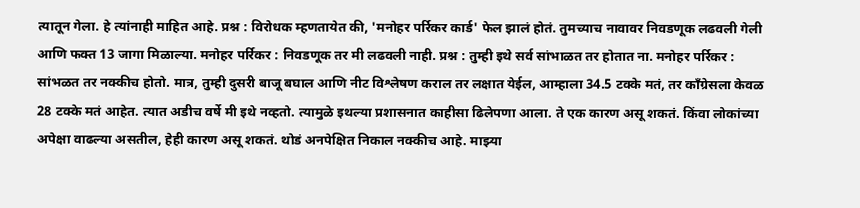त्यातून गेला. हे त्यांनाही माहित आहे. प्रश्न : विरोधक म्हणतायेत की, 'मनोहर पर्रिकर कार्ड' फेल झालं होतं. तुमच्याच नावावर निवडणूक लढवली गेली आणि फक्त 13 जागा मिळाल्या. मनोहर पर्रिकर : निवडणूक तर मी लढवली नाही. प्रश्न : तुम्ही इथे सर्व सांभाळत तर होतात ना. मनोहर पर्रिकर : सांभळत तर नक्कीच होतो. मात्र, तुम्ही दुसरी बाजू बघाल आणि नीट विश्लेषण कराल तर लक्षात येईल, आम्हाला 34.5 टक्के मतं, तर काँग्रेसला केवळ 28 टक्के मतं आहेत. त्यात अडीच वर्षे मी इथे नव्हतो. त्यामुळे इथल्या प्रशासनात काहीसा ढिलेपणा आला. ते एक कारण असू शकतं. किंवा लोकांच्या अपेक्षा वाढल्या असतील, हेही कारण असू शकतं. थोडं अनपेक्षित निकाल नक्कीच आहे. माझ्या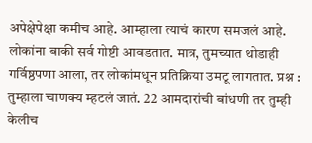अपेक्षेपेक्षा कमीच आहे. आम्हाला त्याचं कारण समजलं आहे. लोकांना बाकी सर्व गोष्टी आवडतात. मात्र, तुमच्यात थोडाही गर्विष्ठपणा आला, तर लोकांमधून प्रतिक्रिया उमटू लागतात. प्रश्न : तुम्हाला चाणक्य म्हटलं जातं. 22 आमदारांची बांधणी तर तुम्ही केलीच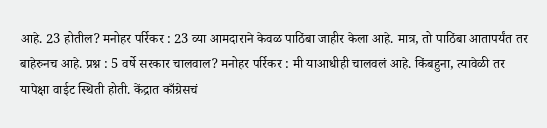आहे. 23 होतील? मनोहर पर्रिकर : 23 व्या आमदाराने केवळ पाठिंबा जाहीर केला आहे. मात्र, तो पाठिंबा आतापर्यंत तर बाहेरुनच आहे. प्रश्न : 5 वर्षे सरकार चालवाल? मनोहर पर्रिकर : मी याआधीही चालवलं आहे. किंबहुना, त्यावेळी तर यापेक्षा वाईट स्थिती होती. केंद्रात काँग्रेसचं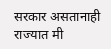सरकार असतानाही राज्यात मी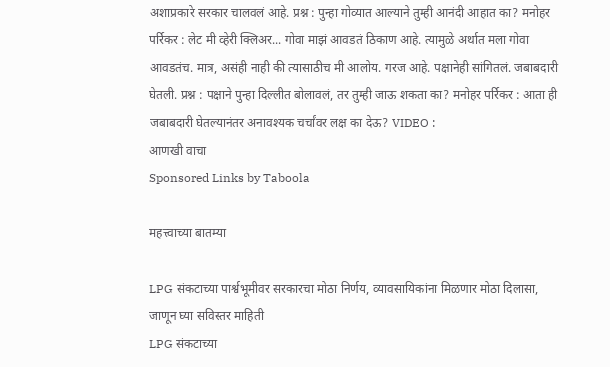अशाप्रकारे सरकार चालवलं आहे. प्रश्न : पुन्हा गोव्यात आल्याने तुम्ही आनंदी आहात का? मनोहर पर्रिकर : लेट मी व्हेरी क्लिअर... गोवा माझं आवडतं ठिकाण आहे. त्यामुळे अर्थात मला गोवा आवडतंच. मात्र, असंही नाही की त्यासाठीच मी आलोय. गरज आहे. पक्षानेही सांगितलं. जबाबदारी घेतली. प्रश्न : पक्षाने पुन्हा दिल्लीत बोलावलं, तर तुम्ही जाऊ शकता का? मनोहर पर्रिकर : आता ही जबाबदारी घेतल्यानंतर अनावश्यक चर्चांवर लक्ष का देऊ? VIDEO :
आणखी वाचा
Sponsored Links by Taboola

महत्त्वाच्या बातम्या

LPG संकटाच्या पार्श्वभूमीवर सरकारचा मोठा निर्णय, व्यावसायिकांना मिळणार मोठा दिलासा, जाणून घ्या सविस्तर माहिती
LPG संकटाच्या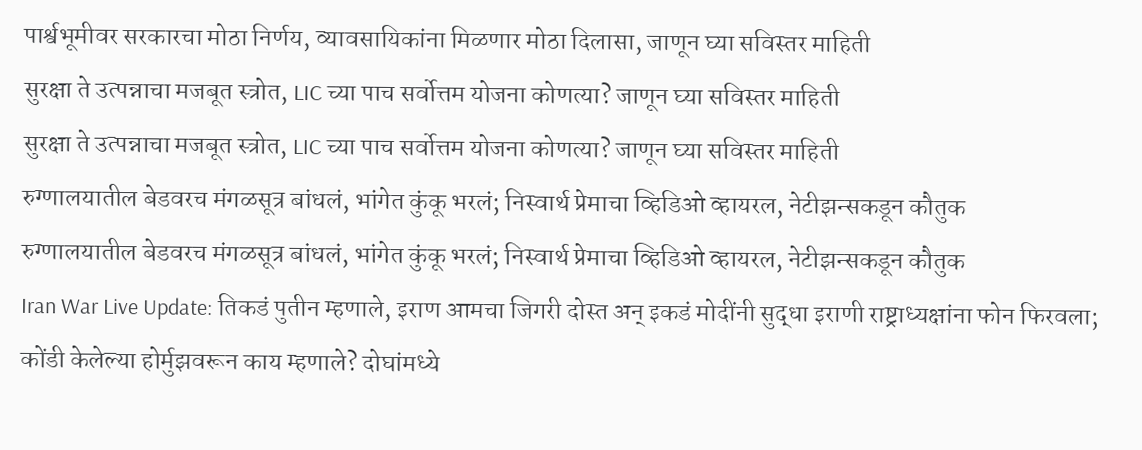पार्श्वभूमीवर सरकारचा मोठा निर्णय, व्यावसायिकांना मिळणार मोठा दिलासा, जाणून घ्या सविस्तर माहिती
सुरक्षा ते उत्पन्नाचा मजबूत स्त्रोत, LIC च्या पाच सर्वोत्तम योजना कोणत्या? जाणून घ्या सविस्तर माहिती
सुरक्षा ते उत्पन्नाचा मजबूत स्त्रोत, LIC च्या पाच सर्वोत्तम योजना कोणत्या? जाणून घ्या सविस्तर माहिती
रुग्णालयातील बेडवरच मंगळसूत्र बांधलं, भांगेत कुंकू भरलं; निस्वार्थ प्रेमाचा व्हिडिओ व्हायरल, नेटीझन्सकडून कौतुक
रुग्णालयातील बेडवरच मंगळसूत्र बांधलं, भांगेत कुंकू भरलं; निस्वार्थ प्रेमाचा व्हिडिओ व्हायरल, नेटीझन्सकडून कौतुक
Iran War Live Update: तिकडं पुतीन म्हणाले, इराण आमचा जिगरी दोस्त अन् इकडं मोदींनी सुद्धा इराणी राष्ट्राध्यक्षांना फोन फिरवला; कोंडी केलेल्या होर्मुझवरून काय म्हणाले? दोघांमध्ये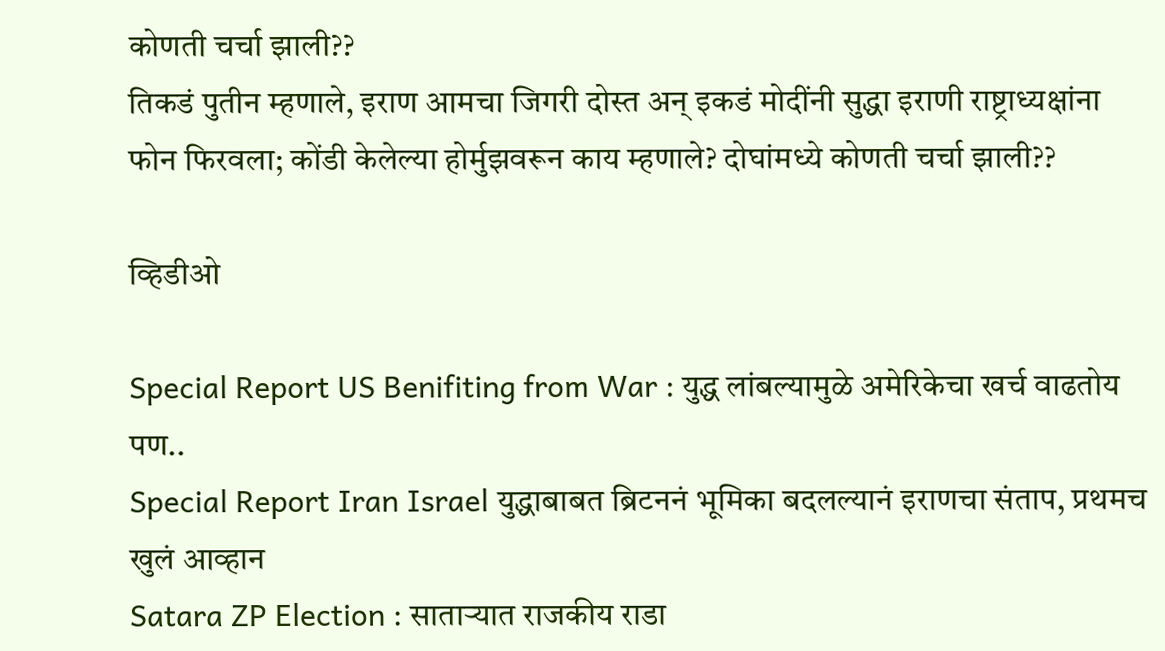कोणती चर्चा झाली??
तिकडं पुतीन म्हणाले, इराण आमचा जिगरी दोस्त अन् इकडं मोदींनी सुद्धा इराणी राष्ट्राध्यक्षांना फोन फिरवला; कोंडी केलेल्या होर्मुझवरून काय म्हणाले? दोघांमध्ये कोणती चर्चा झाली??

व्हिडीओ

Special Report US Benifiting from War : युद्ध लांबल्यामुळे अमेरिकेचा खर्च वाढतोय पण..
Special Report Iran Israel युद्धाबाबत ब्रिटननं भूमिका बदलल्यानं इराणचा संताप, प्रथमच खुलं आव्हान
Satara ZP Election : साताऱ्यात राजकीय राडा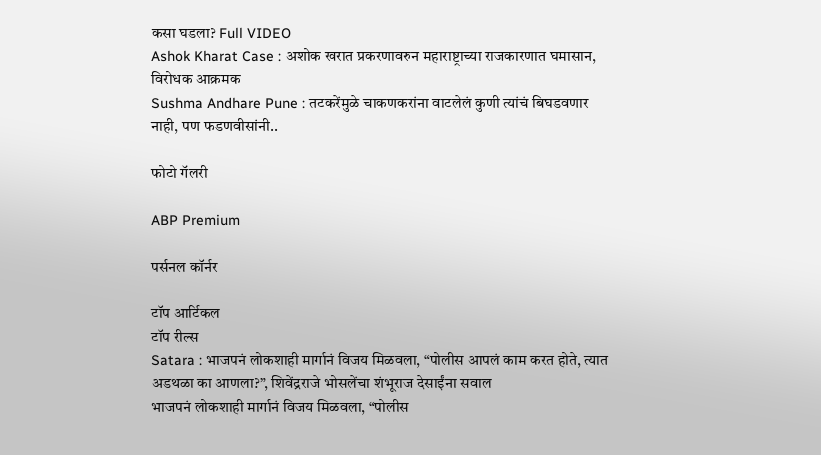कसा घडला? Full VIDEO
Ashok Kharat Case : अशोक खरात प्रकरणावरुन महाराष्ट्राच्या राजकारणात घमासान, विरोधक आक्रमक
Sushma Andhare Pune : तटकरेंमुळे चाकणकरांना वाटलेलं कुणी त्यांचं बिघडवणार नाही, पण फडणवीसांनी..

फोटो गॅलरी

ABP Premium

पर्सनल कॉर्नर

टॉप आर्टिकल
टॉप रील्स
Satara : भाजपनं लोकशाही मार्गानं विजय मिळवला, “पोलीस आपलं काम करत होते, त्यात अडथळा का आणला?”, शिवेंद्रराजे भोसलेंचा शंभूराज देसाईंना सवाल
भाजपनं लोकशाही मार्गानं विजय मिळवला, “पोलीस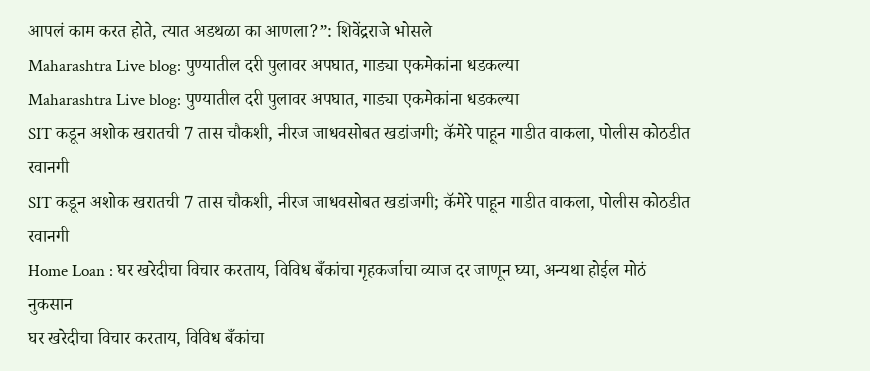आपलं काम करत होते, त्यात अडथळा का आणला?”: शिवेंद्रराजे भोसले
Maharashtra Live blog: पुण्यातील दरी पुलावर अपघात, गाड्या एकमेकांना धडकल्या
Maharashtra Live blog: पुण्यातील दरी पुलावर अपघात, गाड्या एकमेकांना धडकल्या
SIT कडून अशोक खरातची 7 तास चौकशी, नीरज जाधवसोबत खडांजगी; कॅमेरे पाहून गाडीत वाकला, पोलीस कोठडीत रवानगी
SIT कडून अशोक खरातची 7 तास चौकशी, नीरज जाधवसोबत खडांजगी; कॅमेरे पाहून गाडीत वाकला, पोलीस कोठडीत रवानगी
Home Loan : घर खरेदीचा विचार करताय, विविध बँकांचा गृहकर्जाचा व्याज दर जाणून घ्या, अन्यथा होईल मोठं नुकसान
घर खरेदीचा विचार करताय, विविध बँकांचा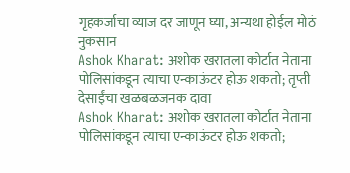गृहकर्जाचा व्याज दर जाणून घ्या, अन्यथा होईल मोठं नुकसान
Ashok Kharat: अशोक खरातला कोर्टात नेताना पोलिसांकडून त्याचा एन्काऊंटर होऊ शकतो; तृप्ती देसाईंचा खळबळजनक दावा
Ashok Kharat: अशोक खरातला कोर्टात नेताना पोलिसांकडून त्याचा एन्काऊंटर होऊ शकतो;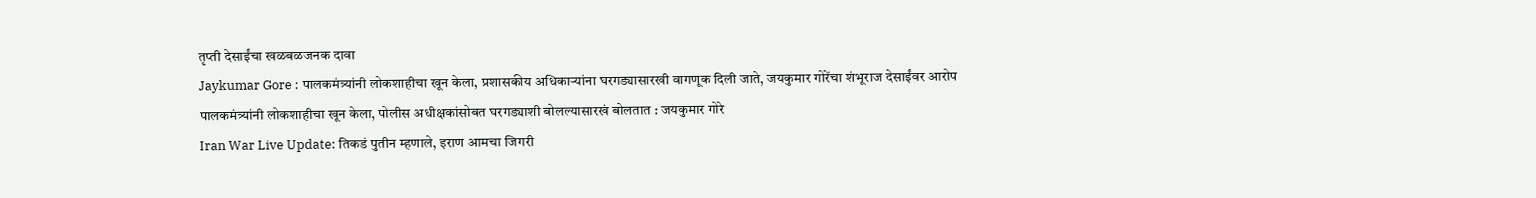तृप्ती देसाईंचा खळबळजनक दावा
Jaykumar Gore : पालकमंत्र्यांनी लोकशाहीचा खून केला, प्रशासकीय अधिकाऱ्यांना घरगड्यासारखी वागणूक दिली जाते, जयकुमार गोरेंचा शंभूराज देसाईंवर आरोप
पालकमंत्र्यांनी लोकशाहीचा खून केला, पोलीस अधीक्षकांसोबत घरगड्याशी बोलल्यासारखं बोलतात : जयकुमार गोरे
Iran War Live Update: तिकडं पुतीन म्हणाले, इराण आमचा जिगरी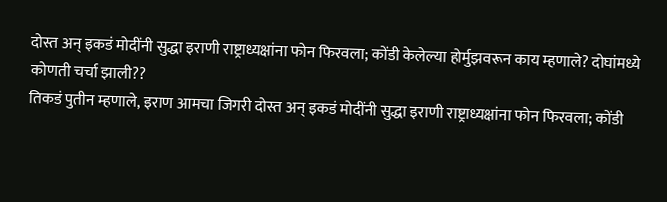दोस्त अन् इकडं मोदींनी सुद्धा इराणी राष्ट्राध्यक्षांना फोन फिरवला; कोंडी केलेल्या होर्मुझवरून काय म्हणाले? दोघांमध्ये कोणती चर्चा झाली??
तिकडं पुतीन म्हणाले, इराण आमचा जिगरी दोस्त अन् इकडं मोदींनी सुद्धा इराणी राष्ट्राध्यक्षांना फोन फिरवला; कोंडी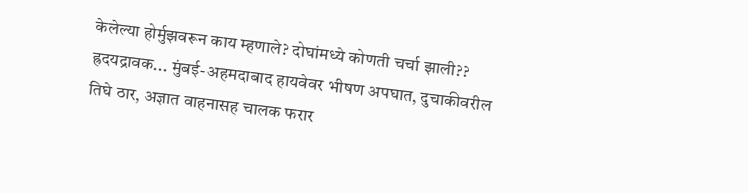केलेल्या होर्मुझवरून काय म्हणाले? दोघांमध्ये कोणती चर्चा झाली??
ह्रदयद्रावक... मुंबई-अहमदाबाद हायवेवर भीषण अपघात, दुचाकीवरील तिघे ठार, अज्ञात वाहनासह चालक फरार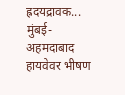ह्रदयद्रावक... मुंबई-अहमदाबाद हायवेवर भीषण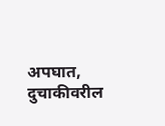अपघात, दुचाकीवरील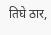तिघे ठार,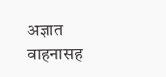अज्ञात वाहनासह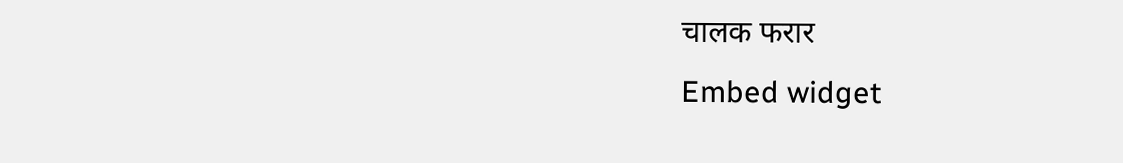चालक फरार
Embed widget